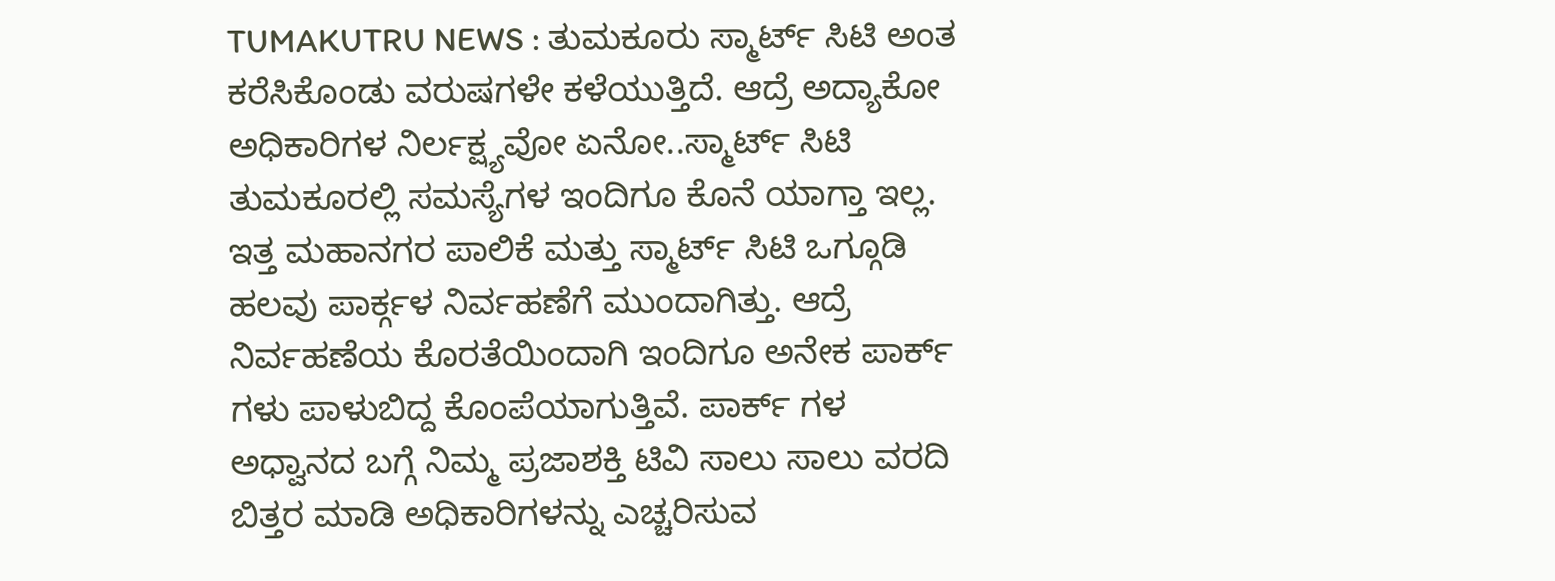TUMAKUTRU NEWS : ತುಮಕೂರು ಸ್ಮಾರ್ಟ್ ಸಿಟಿ ಅಂತ ಕರೆಸಿಕೊಂಡು ವರುಷಗಳೇ ಕಳೆಯುತ್ತಿದೆ. ಆದ್ರೆ ಅದ್ಯಾಕೋ ಅಧಿಕಾರಿಗಳ ನಿರ್ಲಕ್ಷ್ಯವೋ ಏನೋ..ಸ್ಮಾರ್ಟ್ ಸಿಟಿ ತುಮಕೂರಲ್ಲಿ ಸಮಸ್ಯೆಗಳ ಇಂದಿಗೂ ಕೊನೆ ಯಾಗ್ತಾ ಇಲ್ಲ. ಇತ್ತ ಮಹಾನಗರ ಪಾಲಿಕೆ ಮತ್ತು ಸ್ಮಾರ್ಟ್ ಸಿಟಿ ಒಗ್ಗೂಡಿ ಹಲವು ಪಾರ್ಕ್ಗಳ ನಿರ್ವಹಣೆಗೆ ಮುಂದಾಗಿತ್ತು. ಆದ್ರೆ ನಿರ್ವಹಣೆಯ ಕೊರತೆಯಿಂದಾಗಿ ಇಂದಿಗೂ ಅನೇಕ ಪಾರ್ಕ್ ಗಳು ಪಾಳುಬಿದ್ದ ಕೊಂಪೆಯಾಗುತ್ತಿವೆ. ಪಾರ್ಕ್ ಗಳ ಅಧ್ವಾನದ ಬಗ್ಗೆ ನಿಮ್ಮ ಪ್ರಜಾಶಕ್ತಿ ಟಿವಿ ಸಾಲು ಸಾಲು ವರದಿ ಬಿತ್ತರ ಮಾಡಿ ಅಧಿಕಾರಿಗಳನ್ನು ಎಚ್ಚರಿಸುವ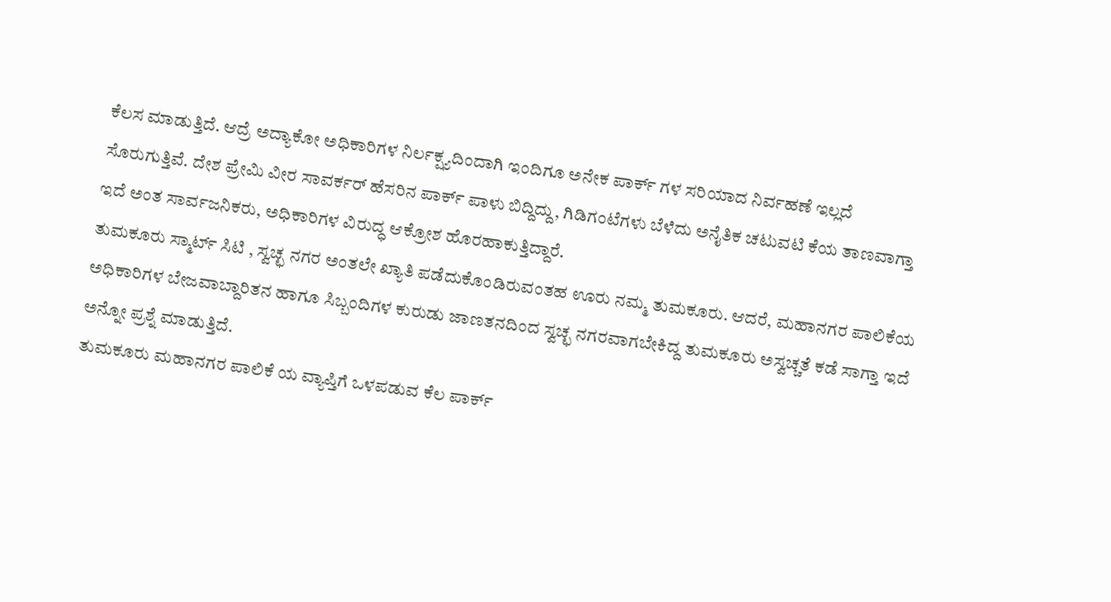ಕೆಲಸ ಮಾಡುತ್ತಿದೆ. ಆದ್ರೆ ಅದ್ಯಾಕೋ ಅಧಿಕಾರಿಗಳ ನಿರ್ಲಕ್ಷ್ಯದಿಂದಾಗಿ ಇಂದಿಗೂ ಅನೇಕ ಪಾರ್ಕ್ ಗಳ ಸರಿಯಾದ ನಿರ್ವಹಣೆ ಇಲ್ಲದೆ ಸೊರುಗುತ್ತಿವೆ. ದೇಶ ಪ್ರೇಮಿ ವೀರ ಸಾವರ್ಕರ್ ಹೆಸರಿನ ಪಾರ್ಕ್ ಪಾಳು ಬಿದ್ದಿದ್ದು, ಗಿಡಿಗಂಟೆಗಳು ಬೆಳೆದು ಅನೈತಿಕ ಚಟುವಟಿ ಕೆಯ ತಾಣವಾಗ್ತಾ ಇದೆ ಅಂತ ಸಾರ್ವಜನಿಕರು, ಅಧಿಕಾರಿಗಳ ವಿರುದ್ಧ ಆಕ್ರೋಶ ಹೊರಹಾಕುತ್ತಿದ್ದಾರೆ.
ತುಮಕೂರು ಸ್ಮಾರ್ಟ್ ಸಿಟಿ , ಸ್ವಚ್ಛ ನಗರ ಅಂತಲೇ ಖ್ಯಾತಿ ಪಡೆದುಕೊಂಡಿರುವಂತಹ ಊರು ನಮ್ಮ ತುಮಕೂರು. ಆದರೆ, ಮಹಾನಗರ ಪಾಲಿಕೆಯ ಅಧಿಕಾರಿಗಳ ಬೇಜವಾಬ್ದಾರಿತನ ಹಾಗೂ ಸಿಬ್ಬಂದಿಗಳ ಕುರುಡು ಜಾಣತನದಿಂದ ಸ್ವಚ್ಛ ನಗರವಾಗಬೇಕಿದ್ದ ತುಮಕೂರು ಅಸ್ವಚ್ಚತೆ ಕಡೆ ಸಾಗ್ತಾ ಇದೆ ಅನ್ನೋ ಪ್ರಶ್ನೆ ಮಾಡುತ್ತಿದೆ.
ತುಮಕೂರು ಮಹಾನಗರ ಪಾಲಿಕೆ ಯ ವ್ಯಾಪ್ತಿಗೆ ಒಳಪಡುವ ಕೆಲ ಪಾರ್ಕ್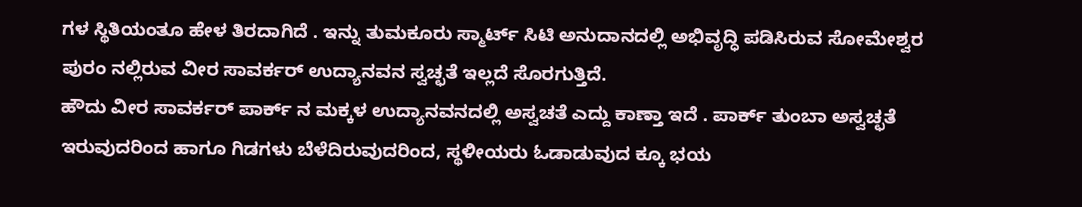ಗಳ ಸ್ಥಿತಿಯಂತೂ ಹೇಳ ತಿರದಾಗಿದೆ . ಇನ್ನು ತುಮಕೂರು ಸ್ಮಾರ್ಟ್ ಸಿಟಿ ಅನುದಾನದಲ್ಲಿ ಅಭಿವೃದ್ಧಿ ಪಡಿಸಿರುವ ಸೋಮೇಶ್ವರ ಪುರಂ ನಲ್ಲಿರುವ ವೀರ ಸಾವರ್ಕರ್ ಉದ್ಯಾನವನ ಸ್ವಚ್ಛತೆ ಇಲ್ಲದೆ ಸೊರಗುತ್ತಿದೆ.
ಹೌದು ವೀರ ಸಾವರ್ಕರ್ ಪಾರ್ಕ್ ನ ಮಕ್ಕಳ ಉದ್ಯಾನವನದಲ್ಲಿ ಅಸ್ವಚತೆ ಎದ್ದು ಕಾಣ್ತಾ ಇದೆ . ಪಾರ್ಕ್ ತುಂಬಾ ಅಸ್ವಚ್ಛತೆ ಇರುವುದರಿಂದ ಹಾಗೂ ಗಿಡಗಳು ಬೆಳೆದಿರುವುದರಿಂದ, ಸ್ಥಳೀಯರು ಓಡಾಡುವುದ ಕ್ಕೂ ಭಯ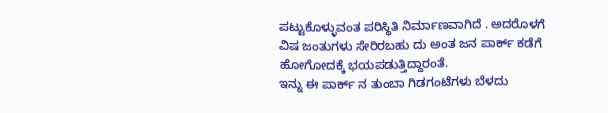ಪಟ್ಟುಕೊಳ್ಳುವಂತ ಪರಿಸ್ಥಿತಿ ನಿರ್ಮಾಣವಾಗಿದೆ . ಅದರೊಳಗೆ ವಿಷ ಜಂತುಗಳು ಸೇರಿರಬಹು ದು ಅಂತ ಜನ ಪಾರ್ಕ್ ಕಡೆಗೆ ಹೋಗೋದಕ್ಕೆ ಭಯಪಡುತ್ತಿದ್ದಾರಂತೆ.
ಇನ್ನು ಈ ಪಾರ್ಕ್ ನ ತುಂಬಾ ಗಿಡಗಂಟೆಗಳು ಬೆಳದು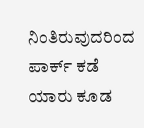ನಿಂತಿರುವುದರಿಂದ ಪಾರ್ಕ್ ಕಡೆ ಯಾರು ಕೂಡ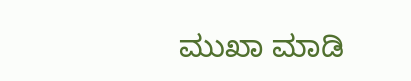ಮುಖಾ ಮಾಡಿ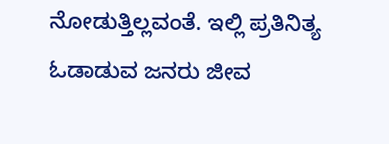ನೋಡುತ್ತಿಲ್ಲವಂತೆ. ಇಲ್ಲಿ ಪ್ರತಿನಿತ್ಯ ಓಡಾಡುವ ಜನರು ಜೀವ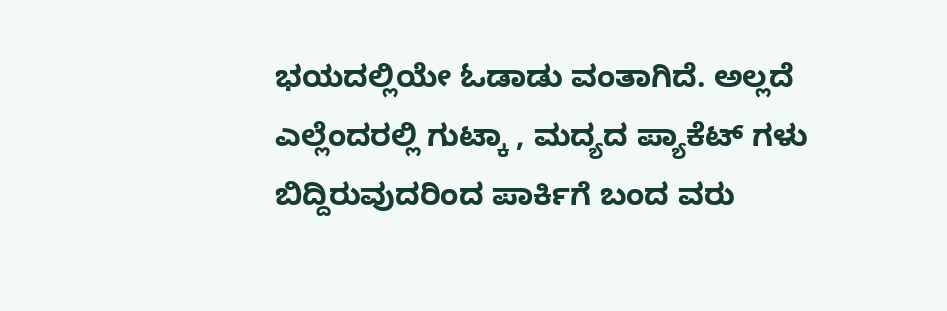ಭಯದಲ್ಲಿಯೇ ಓಡಾಡು ವಂತಾಗಿದೆ. ಅಲ್ಲದೆ ಎಲ್ಲೆಂದರಲ್ಲಿ ಗುಟ್ಕಾ , ಮದ್ಯದ ಪ್ಯಾಕೆಟ್ ಗಳು ಬಿದ್ದಿರುವುದರಿಂದ ಪಾರ್ಕಿಗೆ ಬಂದ ವರು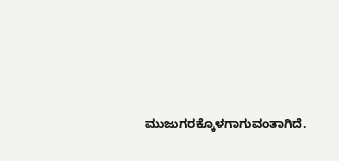ಮುಜುಗರಕ್ಕೊಳಗಾಗುವಂತಾಗಿದೆ.